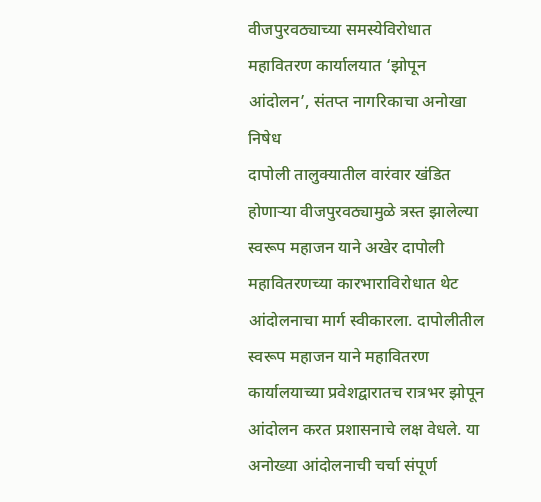वीजपुरवठ्याच्या समस्येविरोधात महावितरण कार्यालयात ‘झोपून आंदोलन’, संतप्त नागरिकाचा अनोखा निषेध
दापोली तालुक्यातील वारंवार खंडित होणाऱ्या वीजपुरवठ्यामुळे त्रस्त झालेल्या स्वरूप महाजन याने अखेर दापोली महावितरणच्या कारभाराविरोधात थेट आंदोलनाचा मार्ग स्वीकारला. दापोलीतील स्वरूप महाजन याने महावितरण कार्यालयाच्या प्रवेशद्वारातच रात्रभर झोपून आंदोलन करत प्रशासनाचे लक्ष वेधले. या अनोख्या आंदोलनाची चर्चा संपूर्ण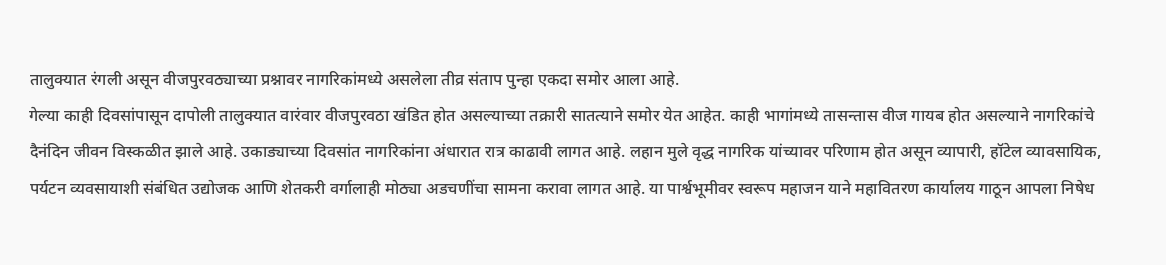तालुक्यात रंगली असून वीजपुरवठ्याच्या प्रश्नावर नागरिकांमध्ये असलेला तीव्र संताप पुन्हा एकदा समोर आला आहे.
गेल्या काही दिवसांपासून दापोली तालुक्यात वारंवार वीजपुरवठा खंडित होत असल्याच्या तक्रारी सातत्याने समोर येत आहेत. काही भागांमध्ये तासन्तास वीज गायब होत असल्याने नागरिकांचे दैनंदिन जीवन विस्कळीत झाले आहे. उकाड्याच्या दिवसांत नागरिकांना अंधारात रात्र काढावी लागत आहे. लहान मुले वृद्ध नागरिक यांच्यावर परिणाम होत असून व्यापारी, हॉटेल व्यावसायिक, पर्यटन व्यवसायाशी संबंधित उद्योजक आणि शेतकरी वर्गालाही मोठ्या अडचणींचा सामना करावा लागत आहे. या पार्श्वभूमीवर स्वरूप महाजन याने महावितरण कार्यालय गाठून आपला निषेध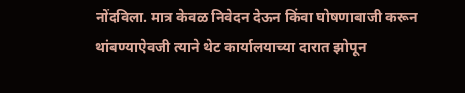नोंदविला. मात्र केवळ निवेदन देऊन किंवा घोषणाबाजी करून थांबण्याऐवजी त्याने थेट कार्यालयाच्या दारात झोपून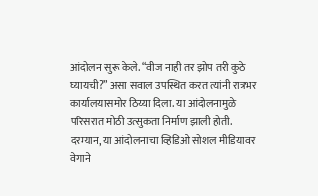आंदोलन सुरू केले. “वीज नाही तर झोप तरी कुठे घ्यायची?” असा सवाल उपस्थित करत त्यांनी रात्रभर कार्यालयासमोर ठिय्या दिला. या आंदोलनामुळे परिसरात मोठी उत्सुकता निर्माण झाली होती.
दरम्यान, या आंदोलनाचा व्हिडिओ सोशल मीडियावर वेगाने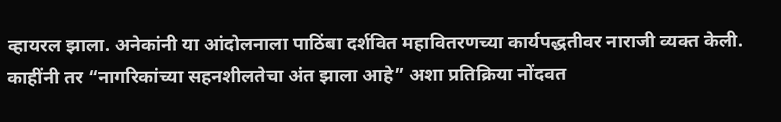व्हायरल झाला. अनेकांनी या आंदोलनाला पाठिंबा दर्शवित महावितरणच्या कार्यपद्धतीवर नाराजी व्यक्त केली. काहींनी तर “नागरिकांच्या सहनशीलतेचा अंत झाला आहे” अशा प्रतिक्रिया नोंदवत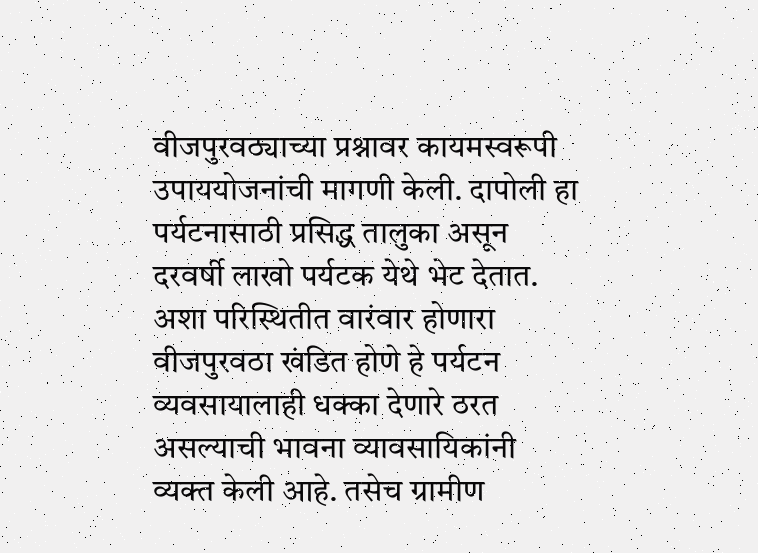वीजपुरवठ्याच्या प्रश्नावर कायमस्वरूपी उपाययोजनांची मागणी केली. दापोली हा पर्यटनासाठी प्रसिद्ध तालुका असून दरवर्षी लाखो पर्यटक येथे भेट देतात. अशा परिस्थितीत वारंवार होणारा वीजपुरवठा खंडित होणे हे पर्यटन व्यवसायालाही धक्का देणारे ठरत असल्याची भावना व्यावसायिकांनी व्यक्त केली आहे. तसेच ग्रामीण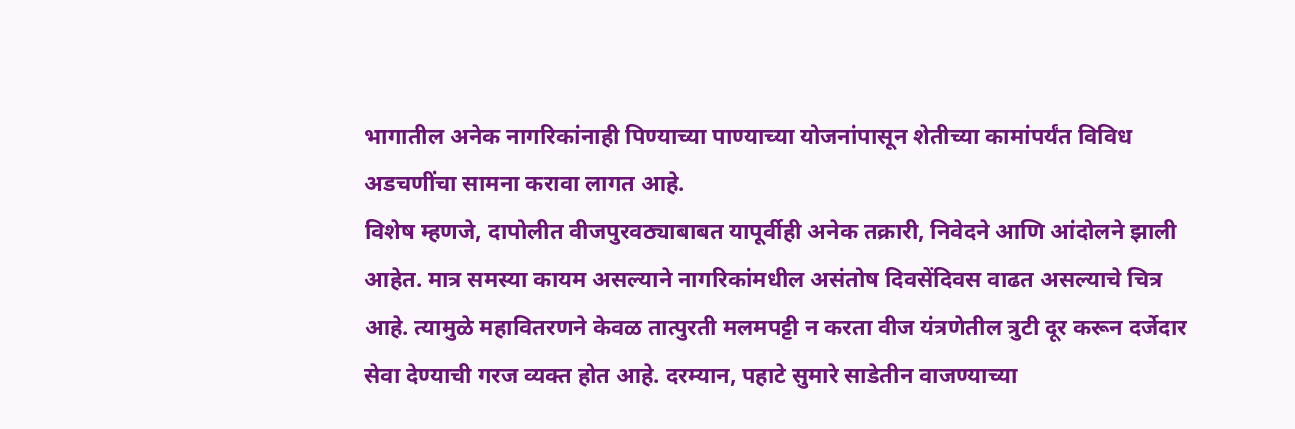भागातील अनेक नागरिकांनाही पिण्याच्या पाण्याच्या योजनांपासून शेतीच्या कामांपर्यंत विविध अडचणींचा सामना करावा लागत आहे.
विशेष म्हणजे, दापोलीत वीजपुरवठ्याबाबत यापूर्वीही अनेक तक्रारी, निवेदने आणि आंदोलने झाली आहेत. मात्र समस्या कायम असल्याने नागरिकांमधील असंतोष दिवसेंदिवस वाढत असल्याचे चित्र आहे. त्यामुळे महावितरणने केवळ तात्पुरती मलमपट्टी न करता वीज यंत्रणेतील त्रुटी दूर करून दर्जेदार सेवा देण्याची गरज व्यक्त होत आहे. दरम्यान, पहाटे सुमारे साडेतीन वाजण्याच्या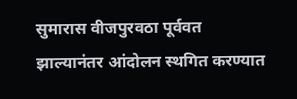सुमारास वीजपुरवठा पूर्ववत झाल्यानंतर आंदोलन स्थगित करण्यात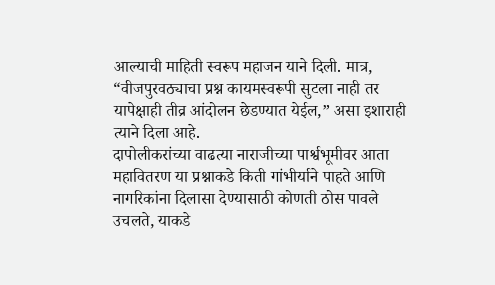आल्याची माहिती स्वरूप महाजन याने दिली. मात्र, “वीजपुरवठ्याचा प्रश्न कायमस्वरूपी सुटला नाही तर यापेक्षाही तीव्र आंदोलन छेडण्यात येईल,” असा इशाराही त्याने दिला आहे.
दापोलीकरांच्या वाढत्या नाराजीच्या पार्श्वभूमीवर आता महावितरण या प्रश्नाकडे किती गांभीर्याने पाहते आणि नागरिकांना दिलासा देण्यासाठी कोणती ठोस पावले उचलते, याकडे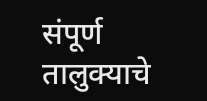संपूर्ण तालुक्याचे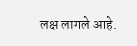लक्ष लागले आहे.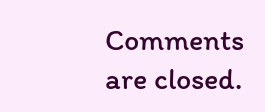Comments are closed.